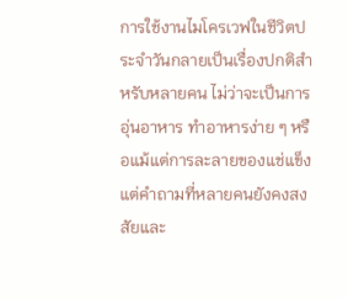การใช้งานไมโครเวฟในชีวิตประจำวันกลายเป็นเรื่องปกติสำหรับหลายคน ไม่ว่าจะเป็นการอุ่นอาหาร ทำอาหารง่าย ๆ หรือแม้แต่การละลายของแช่แข็ง แต่คำถามที่หลายคนยังคงสงสัยและ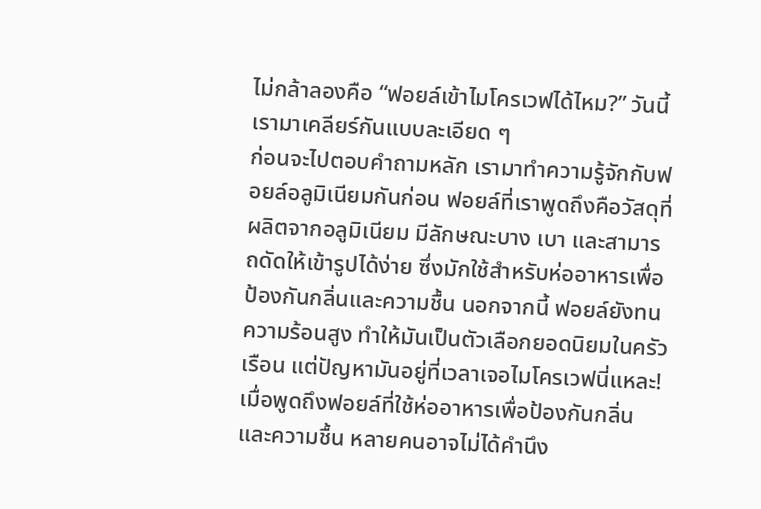ไม่กล้าลองคือ “ฟอยล์เข้าไมโครเวฟได้ไหม?” วันนี้เรามาเคลียร์กันแบบละเอียด ๆ
ก่อนจะไปตอบคำถามหลัก เรามาทำความรู้จักกับฟอยล์อลูมิเนียมกันก่อน ฟอยล์ที่เราพูดถึงคือวัสดุที่ผลิตจากอลูมิเนียม มีลักษณะบาง เบา และสามารถดัดให้เข้ารูปได้ง่าย ซึ่งมักใช้สำหรับห่ออาหารเพื่อป้องกันกลิ่นและความชื้น นอกจากนี้ ฟอยล์ยังทนความร้อนสูง ทำให้มันเป็นตัวเลือกยอดนิยมในครัวเรือน แต่ปัญหามันอยู่ที่เวลาเจอไมโครเวฟนี่แหละ!
เมื่อพูดถึงฟอยล์ที่ใช้ห่ออาหารเพื่อป้องกันกลิ่นและความชื้น หลายคนอาจไม่ได้คำนึง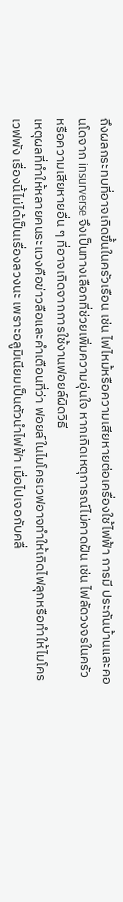ถึงผลกระทบที่อาจเกิดขึ้นในครัวเรือน เช่น ไฟไหม้หรือความเสียหายต่อเครื่องใช้ไฟฟ้า การมี ประกันบ้านและคอนโดจาก insurverse จึงเป็นทางเลือกที่ช่วยเพิ่มความอุ่นใจ หากเกิดเหตุการณ์ไม่คาดฝัน เช่น ไฟลัดวงจรในครัว หรือความเสียหายอื่น ๆ ที่อาจเกิดจากการใช้งานฟอยล์ผิดวิธี
เหตุผลที่ทำให้หลายคนระแวงคือข่าวลือและคำเตือนที่ว่า ฟอยล์ในไมโครเวฟอาจทำให้เกิดไฟลุกหรือทำให้ไมโครเวฟพัง เรื่องนี้ไม่ได้เป็นเรื่องลวงนะ เพราะอลูมิเนียมเป็นตัวนำไฟฟ้า เมื่อไปเจอกับคลื่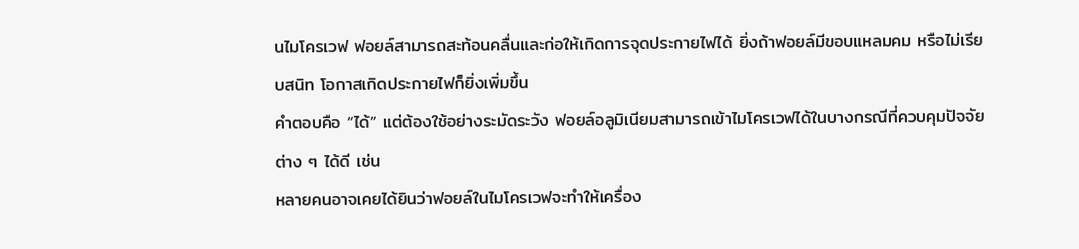นไมโครเวฟ ฟอยล์สามารถสะท้อนคลื่นและก่อให้เกิดการจุดประกายไฟได้ ยิ่งถ้าฟอยล์มีขอบแหลมคม หรือไม่เรียบสนิท โอกาสเกิดประกายไฟก็ยิ่งเพิ่มขึ้น
คำตอบคือ “ได้” แต่ต้องใช้อย่างระมัดระวัง ฟอยล์อลูมิเนียมสามารถเข้าไมโครเวฟได้ในบางกรณีที่ควบคุมปัจจัยต่าง ๆ ได้ดี เช่น
หลายคนอาจเคยได้ยินว่าฟอยล์ในไมโครเวฟจะทำให้เครื่อง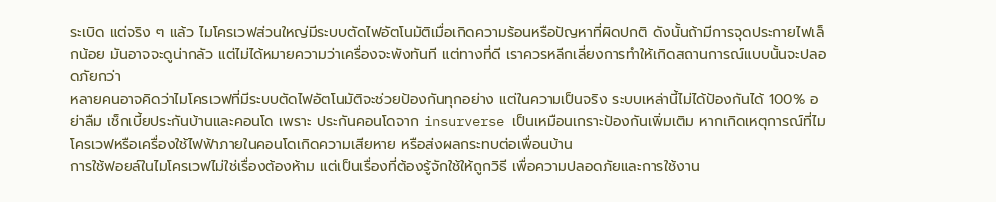ระเบิด แต่จริง ๆ แล้ว ไมโครเวฟส่วนใหญ่มีระบบตัดไฟอัตโนมัติเมื่อเกิดความร้อนหรือปัญหาที่ผิดปกติ ดังนั้นถ้ามีการจุดประกายไฟเล็กน้อย มันอาจจะดูน่ากลัว แต่ไม่ได้หมายความว่าเครื่องจะพังทันที แต่ทางที่ดี เราควรหลีกเลี่ยงการทำให้เกิดสถานการณ์แบบนั้นจะปลอดภัยกว่า
หลายคนอาจคิดว่าไมโครเวฟที่มีระบบตัดไฟอัตโนมัติจะช่วยป้องกันทุกอย่าง แต่ในความเป็นจริง ระบบเหล่านี้ไม่ได้ป้องกันได้ 100% อย่าลืม เช็กเบี้ยประกันบ้านและคอนโด เพราะ ประกันคอนโดจาก insurverse เป็นเหมือนเกราะป้องกันเพิ่มเติม หากเกิดเหตุการณ์ที่ไมโครเวฟหรือเครื่องใช้ไฟฟ้าภายในคอนโดเกิดความเสียหาย หรือส่งผลกระทบต่อเพื่อนบ้าน
การใช้ฟอยล์ในไมโครเวฟไม่ใช่เรื่องต้องห้าม แต่เป็นเรื่องที่ต้องรู้จักใช้ให้ถูกวิธี เพื่อความปลอดภัยและการใช้งาน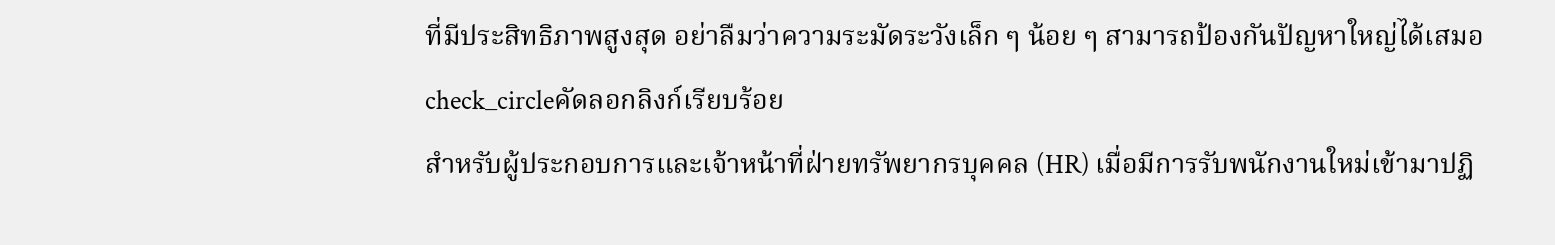ที่มีประสิทธิภาพสูงสุด อย่าลืมว่าความระมัดระวังเล็ก ๆ น้อย ๆ สามารถป้องกันปัญหาใหญ่ได้เสมอ
check_circleคัดลอกลิงก์เรียบร้อย
สำหรับผู้ประกอบการและเจ้าหน้าที่ฝ่ายทรัพยากรบุคคล (HR) เมื่อมีการรับพนักงานใหม่เข้ามาปฏิ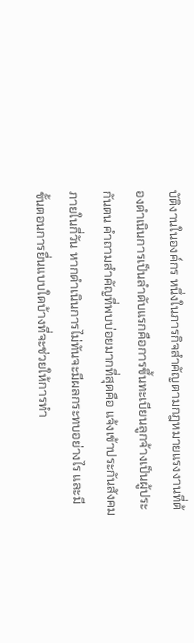บัติงานในองค์กร หนึ่งในภารกิจสำคัญตามกฎหมายแรงงานที่ต้องดำเนินการเป็นลำดับแรกคือการขึ้นทะเบียนลูกจ้างเป็นผู้ประกันตน คำถามสำคัญที่พบบ่อยมากที่สุดคือ แจ้งเข้าประกันสังคมภายในกี่วัน หากดำเนินการไม่ทันจะมีผลกระทบอย่างไร และมีขั้นตอนการยื่นแบบใดบ้างที่จะช่วยให้การทำ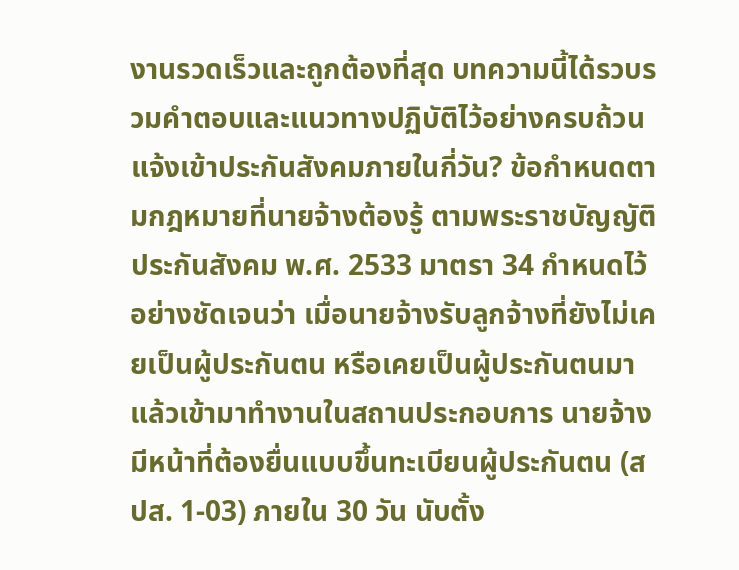งานรวดเร็วและถูกต้องที่สุด บทความนี้ได้รวบรวมคำตอบและแนวทางปฏิบัติไว้อย่างครบถ้วน แจ้งเข้าประกันสังคมภายในกี่วัน? ข้อกำหนดตามกฎหมายที่นายจ้างต้องรู้ ตามพระราชบัญญัติประกันสังคม พ.ศ. 2533 มาตรา 34 กำหนดไว้อย่างชัดเจนว่า เมื่อนายจ้างรับลูกจ้างที่ยังไม่เคยเป็นผู้ประกันตน หรือเคยเป็นผู้ประกันตนมาแล้วเข้ามาทำงานในสถานประกอบการ นายจ้างมีหน้าที่ต้องยื่นแบบขึ้นทะเบียนผู้ประกันตน (สปส. 1-03) ภายใน 30 วัน นับตั้ง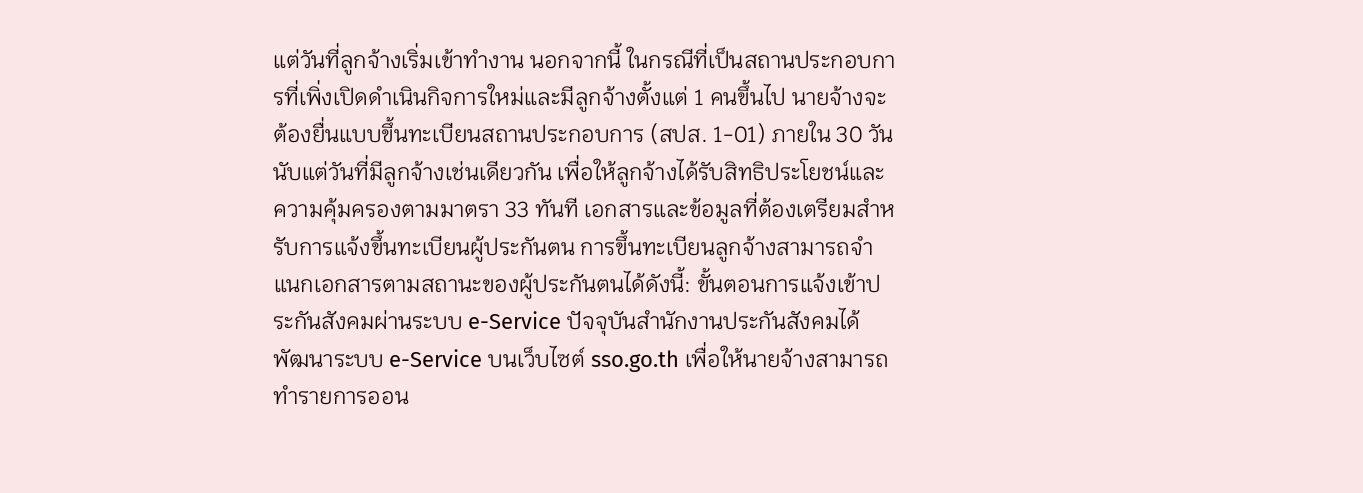แต่วันที่ลูกจ้างเริ่มเข้าทำงาน นอกจากนี้ ในกรณีที่เป็นสถานประกอบการที่เพิ่งเปิดดำเนินกิจการใหม่และมีลูกจ้างตั้งแต่ 1 คนขึ้นไป นายจ้างจะต้องยื่นแบบขึ้นทะเบียนสถานประกอบการ (สปส. 1-01) ภายใน 30 วันนับแต่วันที่มีลูกจ้างเช่นเดียวกัน เพื่อให้ลูกจ้างได้รับสิทธิประโยชน์และความคุ้มครองตามมาตรา 33 ทันที เอกสารและข้อมูลที่ต้องเตรียมสำหรับการแจ้งขึ้นทะเบียนผู้ประกันตน การขึ้นทะเบียนลูกจ้างสามารถจำแนกเอกสารตามสถานะของผู้ประกันตนได้ดังนี้: ขั้นตอนการแจ้งเข้าประกันสังคมผ่านระบบ e-Service ปัจจุบันสำนักงานประกันสังคมได้พัฒนาระบบ e-Service บนเว็บไซต์ sso.go.th เพื่อให้นายจ้างสามารถทำรายการออน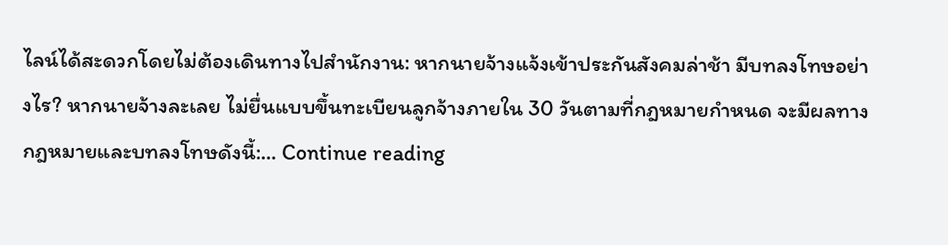ไลน์ได้สะดวกโดยไม่ต้องเดินทางไปสำนักงาน: หากนายจ้างแจ้งเข้าประกันสังคมล่าช้า มีบทลงโทษอย่างไร? หากนายจ้างละเลย ไม่ยื่นแบบขึ้นทะเบียนลูกจ้างภายใน 30 วันตามที่กฎหมายกำหนด จะมีผลทางกฎหมายและบทลงโทษดังนี้:… Continue reading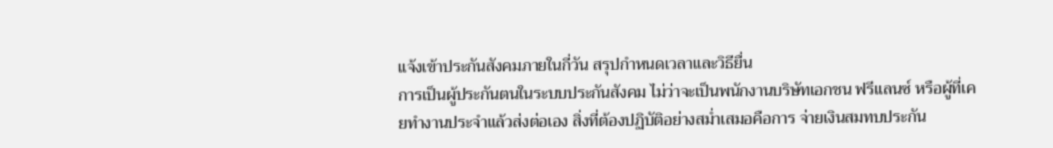แจ้งเข้าประกันสังคมภายในกี่วัน สรุปกำหนดเวลาและวิธียื่น
การเป็นผู้ประกันตนในระบบประกันสังคม ไม่ว่าจะเป็นพนักงานบริษัทเอกชน ฟรีแลนซ์ หรือผู้ที่เคยทำงานประจำแล้วส่งต่อเอง สิ่งที่ต้องปฏิบัติอย่างสม่ำเสมอคือการ จ่ายเงินสมทบประกัน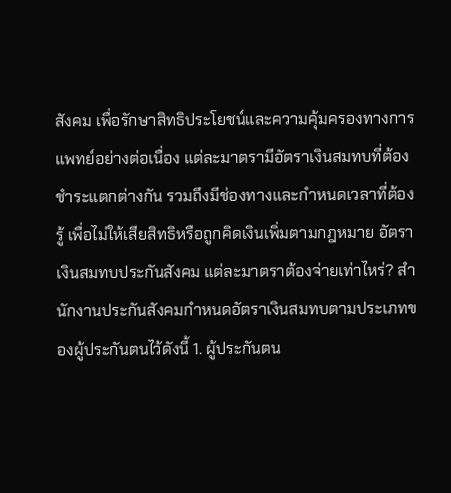สังคม เพื่อรักษาสิทธิประโยชน์และความคุ้มครองทางการแพทย์อย่างต่อเนื่อง แต่ละมาตรามีอัตราเงินสมทบที่ต้องชำระแตกต่างกัน รวมถึงมีช่องทางและกำหนดเวลาที่ต้องรู้ เพื่อไม่ให้เสียสิทธิหรือถูกคิดเงินเพิ่มตามกฎหมาย อัตราเงินสมทบประกันสังคม แต่ละมาตราต้องจ่ายเท่าไหร่? สำนักงานประกันสังคมกำหนดอัตราเงินสมทบตามประเภทของผู้ประกันตนไว้ดังนี้ 1. ผู้ประกันตน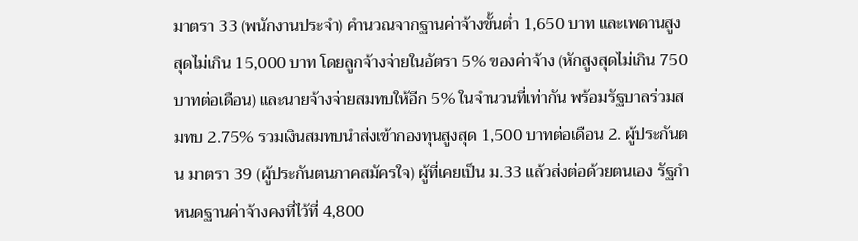มาตรา 33 (พนักงานประจำ) คำนวณจากฐานค่าจ้างขั้นต่ำ 1,650 บาท และเพดานสูงสุดไม่เกิน 15,000 บาท โดยลูกจ้างจ่ายในอัตรา 5% ของค่าจ้าง (หักสูงสุดไม่เกิน 750 บาทต่อเดือน) และนายจ้างจ่ายสมทบให้อีก 5% ในจำนวนที่เท่ากัน พร้อมรัฐบาลร่วมสมทบ 2.75% รวมเงินสมทบนำส่งเข้ากองทุนสูงสุด 1,500 บาทต่อเดือน 2. ผู้ประกันตน มาตรา 39 (ผู้ประกันตนภาคสมัครใจ) ผู้ที่เคยเป็น ม.33 แล้วส่งต่อด้วยตนเอง รัฐกำหนดฐานค่าจ้างคงที่ไว้ที่ 4,800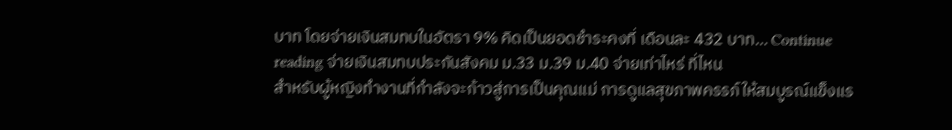บาท โดยจ่ายเงินสมทบในอัตรา 9% คิดเป็นยอดชำระคงที่ เดือนละ 432 บาท… Continue reading จ่ายเงินสมทบประกันสังคม ม.33 ม.39 ม.40 จ่ายเท่าไหร่ ที่ไหน
สำหรับผู้หญิงทำงานที่กำลังจะก้าวสู่การเป็นคุณแม่ การดูแลสุขภาพครรภ์ให้สมบูรณ์แข็งแร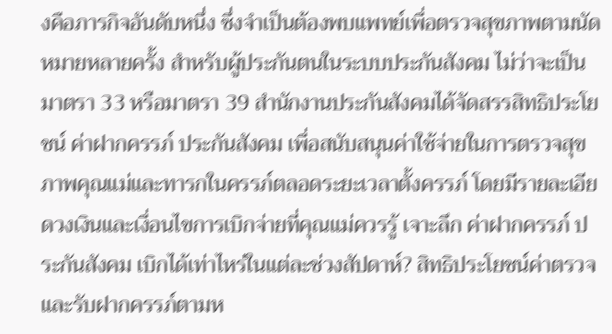งคือภารกิจอันดับหนึ่ง ซึ่งจำเป็นต้องพบแพทย์เพื่อตรวจสุขภาพตามนัดหมายหลายครั้ง สำหรับผู้ประกันตนในระบบประกันสังคม ไม่ว่าจะเป็นมาตรา 33 หรือมาตรา 39 สำนักงานประกันสังคมได้จัดสรรสิทธิประโยชน์ ค่าฝากครรภ์ ประกันสังคม เพื่อสนับสนุนค่าใช้จ่ายในการตรวจสุขภาพคุณแม่และทารกในครรภ์ตลอดระยะเวลาตั้งครรภ์ โดยมีรายละเอียดวงเงินและเงื่อนไขการเบิกจ่ายที่คุณแม่ควรรู้ เจาะลึก ค่าฝากครรภ์ ประกันสังคม เบิกได้เท่าไหร่ในแต่ละช่วงสัปดาห์? สิทธิประโยชน์ค่าตรวจและรับฝากครรภ์ตามห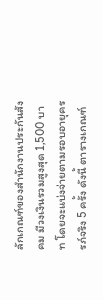ลักเกณฑ์ของสำนักงานประกันสังคม มีวงเงินรวมสูงสุด 1,500 บาท โดยจะแบ่งจ่ายตามรอบอายุครรภ์จริง 5 ครั้ง ดังนี้ ตารางเกณฑ์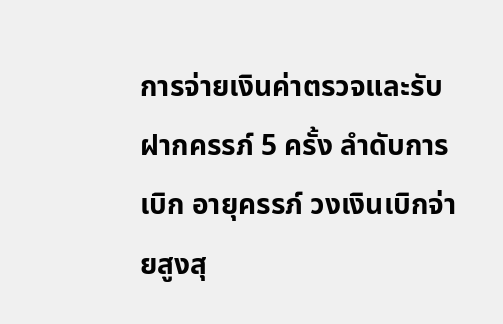การจ่ายเงินค่าตรวจและรับฝากครรภ์ 5 ครั้ง ลำดับการเบิก อายุครรภ์ วงเงินเบิกจ่ายสูงสุ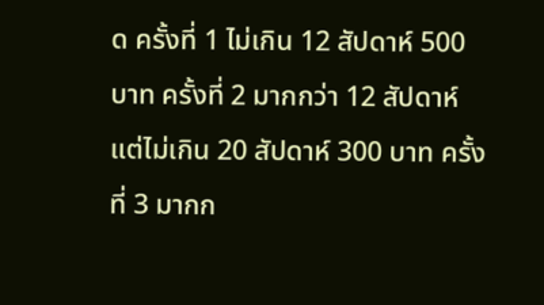ด ครั้งที่ 1 ไม่เกิน 12 สัปดาห์ 500 บาท ครั้งที่ 2 มากกว่า 12 สัปดาห์ แต่ไม่เกิน 20 สัปดาห์ 300 บาท ครั้งที่ 3 มากก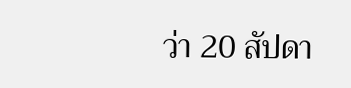ว่า 20 สัปดา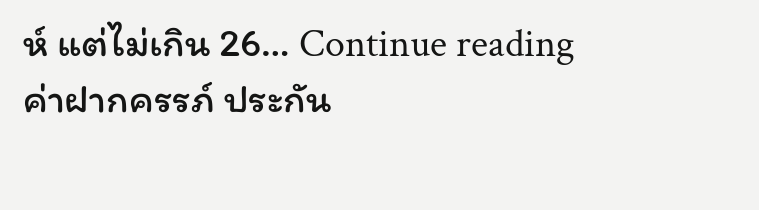ห์ แต่ไม่เกิน 26… Continue reading ค่าฝากครรภ์ ประกัน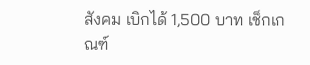สังคม เบิกได้ 1,500 บาท เช็กเกณฑ์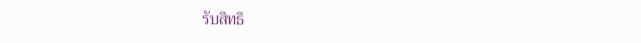รับสิทธิ